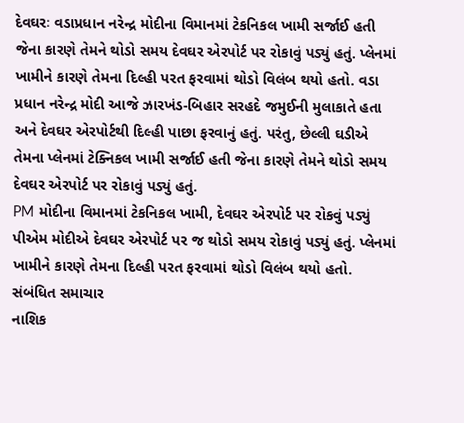દેવઘરઃ વડાપ્રધાન નરેન્દ્ર મોદીના વિમાનમાં ટેકનિકલ ખામી સર્જાઈ હતી જેના કારણે તેમને થોડો સમય દેવઘર એરપોર્ટ પર રોકાવું પડ્યું હતું. પ્લેનમાં ખામીને કારણે તેમના દિલ્હી પરત ફરવામાં થોડો વિલંબ થયો હતો. વડા પ્રધાન નરેન્દ્ર મોદી આજે ઝારખંડ-બિહાર સરહદે જમુઈની મુલાકાતે હતા અને દેવઘર એરપોર્ટથી દિલ્હી પાછા ફરવાનું હતું. પરંતુ, છેલ્લી ઘડીએ તેમના પ્લેનમાં ટેક્નિકલ ખામી સર્જાઈ હતી જેના કારણે તેમને થોડો સમય દેવઘર એરપોર્ટ પર રોકાવું પડ્યું હતું.
PM મોદીના વિમાનમાં ટેકનિકલ ખામી, દેવઘર એરપોર્ટ પર રોકવું પડ્યું
પીએમ મોદીએ દેવઘર એરપોર્ટ પર જ થોડો સમય રોકાવું પડ્યું હતું. પ્લેનમાં ખામીને કારણે તેમના દિલ્હી પરત ફરવામાં થોડો વિલંબ થયો હતો.
સંબંધિત સમાચાર
નાશિક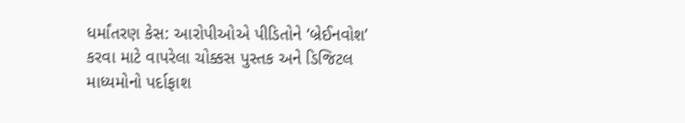ધર્માંતરણ કેસ: આરોપીઓએ પીડિતોને ‘બ્રેઈનવોશ’ કરવા માટે વાપરેલા ચોક્કસ પુસ્તક અને ડિજિટલ માધ્યમોનો પર્દાફાશ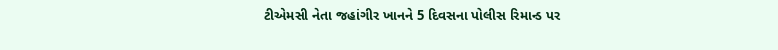ટીએમસી નેતા જહાંગીર ખાનને 5 દિવસના પોલીસ રિમાન્ડ પર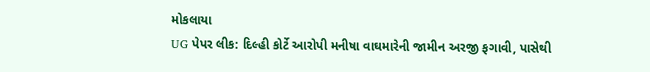મોકલાયા
UG પેપર લીક: દિલ્હી કોર્ટે આરોપી મનીષા વાઘમારેની જામીન અરજી ફગાવી, પાસેથી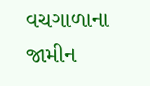વચગાળાના જામીન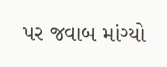પર જવાબ માંગ્યો